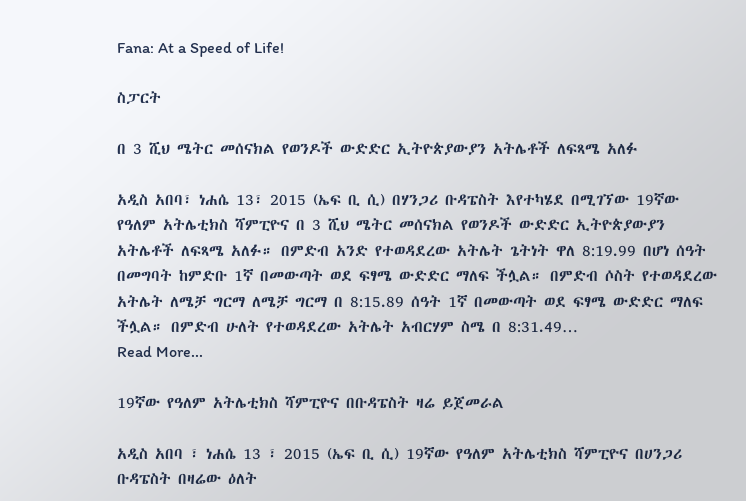Fana: At a Speed of Life!

ስፓርት

በ 3 ሺህ ሜትር መሰናክል የወንዶች ውድድር ኢትዮጵያውያን አትሌቶች ለፍጻሜ አለፉ

አዲስ አበባ፣ ነሐሴ 13፣ 2015 (ኤፍ ቢ ሲ) በሃንጋሪ ቡዳፔስት እየተካሄደ በሚገኘው 19ኛው የዓለም አትሌቲክስ ሻምፒዮና በ 3 ሺህ ሜትር መሰናክል የወንዶች ውድድር ኢትዮጵያውያን አትሌቶች ለፍጻሜ አለፉ። በምድብ አንድ የተወዳደረው አትሌት ጌትነት ዋለ 8:19.99 በሆነ ሰዓት በመግባት ከምድቡ 1ኛ በመውጣት ወደ ፍፃሜ ውድድር ማለፍ ችሏል። በምድብ ሶስት የተወዳደረው አትሌት ለሜቻ ግርማ ለሜቻ ግርማ በ 8:15.89 ሰዓት 1ኛ በመውጣት ወደ ፍፃሜ ውድድር ማለፍ ችሏል። በምድብ ሁለት የተወዳደረው አትሌት አብርሃም ስሜ በ 8:31.49…
Read More...

19ኛው የዓለም አትሌቲክስ ሻምፒዮና በቡዳፔስት ዛሬ ይጀመራል

አዲስ አበባ ፣ ነሐሴ 13 ፣ 2015 (ኤፍ ቢ ሲ) 19ኛው የዓለም አትሌቲክስ ሻምፒዮና በሀንጋሪ ቡዳፔስት በዛሬው ዕለት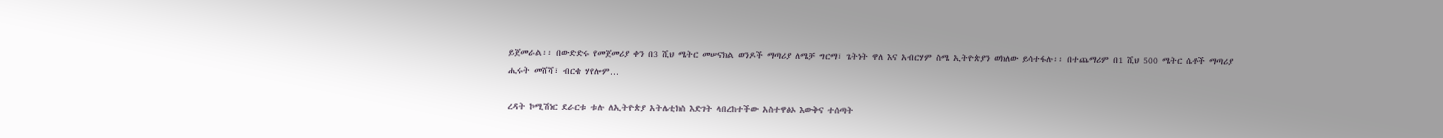ይጀመራል፡፡ በውድድሩ የመጀመሪያ ቀን በ3 ሺህ ሜትር መሠናክል ወንዶች ማጣሪያ ለሜቻ ግርማ፣ ጌትነት ዋለ እና አብርሃም ስሜ ኢትዮጵያን ወክለው ይሳተፋሉ፡፡ በተጨማሪም በ1 ሺህ 500 ሜትር ሴቶች ማጣሪያ ሒሩት መሸሻ፣ ብርቄ ሃየሎም…

ረዳት ኮሚሽነር ደራርቱ ቱሉ ለኢትዮጵያ አትሌቲክስ እድገት ላበረከተችው አስተዋፅኦ እውቅና ተሰጣት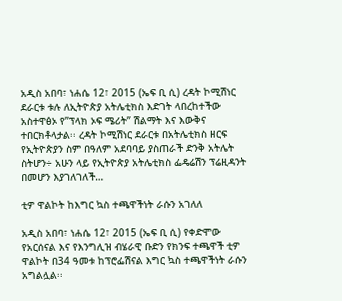አዲስ አበባ፣ ነሐሴ 12፣ 2015 (ኤፍ ቢ ሲ) ረዳት ኮሚሽነር ደራርቱ ቱሉ ለኢትዮጵያ አትሌቲክስ እድገት ላበረከተችው አስተዋፅኦ የ”ፕላክ ኦፍ ሜሪት” ሽልማት እና እውቅና ተበርክቶላታል፡፡ ረዳት ኮሚሽነር ደራርቱ በአትሌቲክስ ዘርፍ የኢትዮጵያን ስም በዓለም አደባባይ ያስጠራች ድንቅ አትሌት ስትሆን÷ አሁን ላይ የኢትዮጵያ አትሌቲክስ ፌዴሬሽን ፕሬዚዳንት በመሆን እያገለገለች…

ቲዎ ዋልኮት ከእግር ኳስ ተጫዋችነት ራሱን አገለለ

አዲስ አበባ፣ ነሐሴ 12፣ 2015 (ኤፍ ቢ ሲ) የቀድሞው የአርሰናል እና የእንግሊዝ ብሄራዊ ቡድን የክንፍ ተጫዋች ቲዎ ዋልኮት በ34 ዓመቱ ከፕሮፌሽናል እግር ኳስ ተጫዋችነት ራሱን አግልሏል፡፡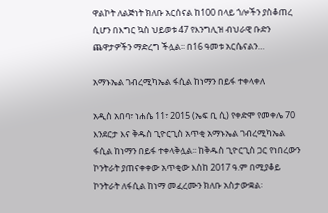ዋልኮት ለልጅነት ክለቡ አርሰናል ከ100 በላይ ጎሎችን ያስቆጠረ ሲሆን በእግር ኳስ ህይወቱ 47 የእንግሊዝ ብህራዊ ቡድን ጨዋታዎችን ማድረግ ችሏል፡፡ በ16 ዓመቱ አርሴናልን…

አማኑኤል ገብረሚካኤል ፋሲል ከነማን በይፋ ተቀላቀለ

አዲስ አበባ፣ ነሐሴ 11፣ 2015 (ኤፍ ቢ ሲ) የቀድሞ የመቀሌ 70 እንደርታ እና ቅዱስ ጊዮርጊስ አጥቂ አማኑኤል ገብረሚካኤል ፋሲል ከነማን በይፋ ተቀላቅሏል፡፡ ከቅዱስ ጊዮርጊስ ጋር የነበረውን ኮንትራት ያጠናቀቀው አጥቂው እስከ 2017 ዓ.ም በሚያቆይ ኮንትራት ለፋሲል ከነማ መፈረሙን ክለቡ አስታውቋል፡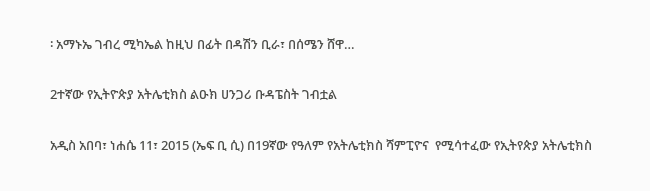፡ አማኑኤ ገብረ ሚካኤል ከዚህ በፊት በዳሽን ቢራ፣ በሰሜን ሸዋ…

2ተኛው የኢትዮጵያ አትሌቲክስ ልዑክ ሀንጋሪ ቡዳፔስት ገብቷል

አዲስ አበባ፣ ነሐሴ 11፣ 2015 (ኤፍ ቢ ሲ) በ19ኛው የዓለም የአትሌቲክስ ሻምፒዮና  የሚሳተፈው የኢትየጵያ አትሌቲክስ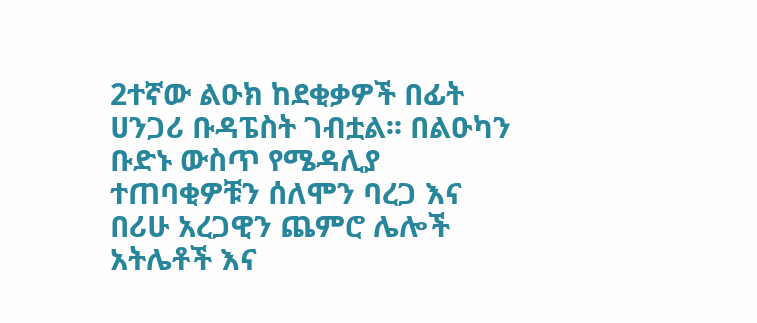2ተኛው ልዑክ ከደቂቃዎች በፊት ሀንጋሪ ቡዳፔስት ገብቷል፡፡ በልዑካን ቡድኑ ውስጥ የሜዳሊያ ተጠባቂዎቹን ሰለሞን ባረጋ እና በሪሁ አረጋዊን ጨምሮ ሌሎች አትሌቶች እና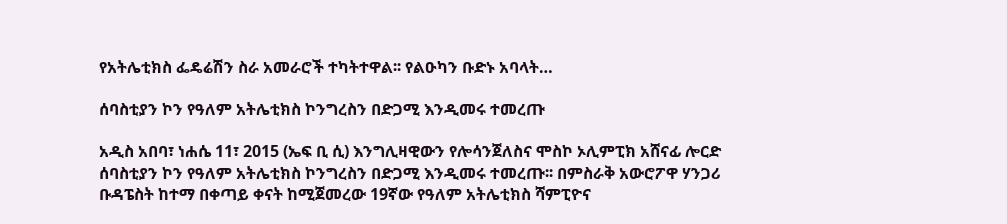የአትሌቲክስ ፌዴሬሽን ስራ አመራሮች ተካትተዋል፡፡ የልዑካን ቡድኑ አባላት…

ሰባስቲያን ኮን የዓለም አትሌቲክስ ኮንግረስን በድጋሚ እንዲመሩ ተመረጡ

አዲስ አበባ፣ ነሐሴ 11፣ 2015 (ኤፍ ቢ ሲ) እንግሊዛዊውን የሎሳንጀለስና ሞስኮ ኦሊምፒክ አሸናፊ ሎርድ ሰባስቲያን ኮን የዓለም አትሌቲክስ ኮንግረስን በድጋሚ እንዲመሩ ተመረጡ፡፡ በምስራቅ አውሮፖዋ ሃንጋሪ ቡዳፔስት ከተማ በቀጣይ ቀናት ከሚጀመረው 19ኛው የዓለም አትሌቲክስ ሻምፒዮና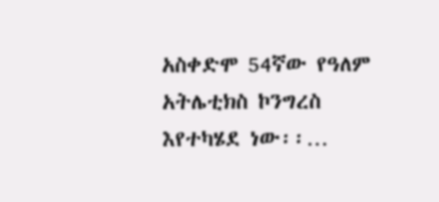አስቀድሞ 54ኛው የዓለም አትሌቲክስ ኮንግረስ እየተካሄደ ነው፡፡…